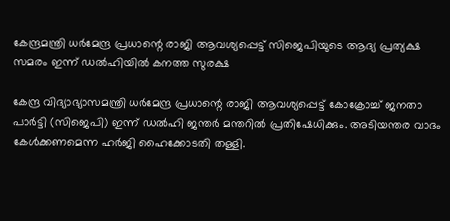കേന്ദ്രമന്ത്രി ധർമേന്ദ്ര പ്രധാന്റെ രാജി ആവശ്യപ്പെട്ട് സിജെപിയുടെ ആദ്യ പ്രത്യക്ഷ സമരം ഇന്ന് ഡൽഹിയിൽ കനത്ത സുരക്ഷ

കേന്ദ്ര വിദ്യാഭ്യാസമന്ത്രി ധർമേന്ദ്ര പ്രധാന്റെ രാജി ആവശ്യപ്പെട്ട് കോക്രോച്ച് ജനതാ പാർട്ടി (സിജെപി) ഇന്ന് ഡൽഹി ജന്തർ മന്തറിൽ പ്രതിഷേധിക്കും. അടിയന്തര വാദം കേൾക്കണമെന്ന ഹർജി ഹൈക്കോടതി തള്ളി.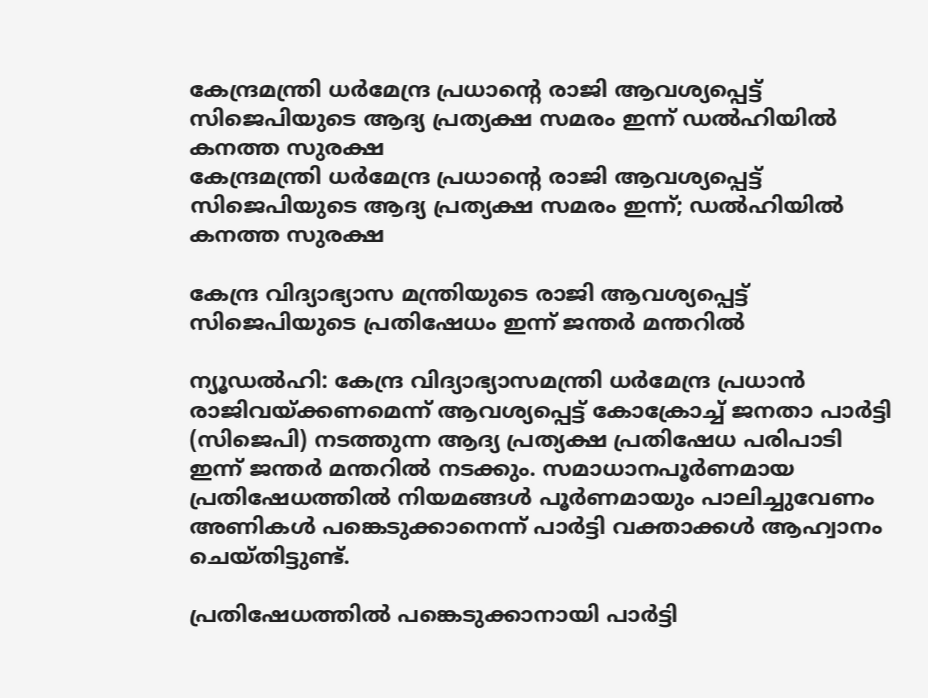കേന്ദ്രമന്ത്രി ധർമേന്ദ്ര പ്രധാന്റെ രാജി ആവശ്യപ്പെട്ട് സിജെപിയുടെ ആദ്യ പ്രത്യക്ഷ സമരം ഇന്ന് ഡൽഹിയിൽ കനത്ത സുരക്ഷ
കേന്ദ്രമന്ത്രി ധർമേന്ദ്ര പ്രധാന്റെ രാജി ആവശ്യപ്പെട്ട് സിജെപിയുടെ ആദ്യ പ്രത്യക്ഷ സമരം ഇന്ന്; ഡൽഹിയിൽ കനത്ത സുരക്ഷ

കേന്ദ്ര വിദ്യാഭ്യാസ മന്ത്രിയുടെ രാജി ആവശ്യപ്പെട്ട് സിജെപിയുടെ പ്രതിഷേധം ഇന്ന് ജന്തർ മന്തറിൽ

ന്യൂഡൽഹി: കേന്ദ്ര വിദ്യാഭ്യാസമന്ത്രി ധർമേന്ദ്ര പ്രധാൻ രാജിവയ്ക്കണമെന്ന് ആവശ്യപ്പെട്ട് കോക്രോച്ച് ജനതാ പാർട്ടി (സിജെപി) നടത്തുന്ന ആദ്യ പ്രത്യക്ഷ പ്രതിഷേധ പരിപാടി ഇന്ന് ജന്തർ മന്തറിൽ നടക്കും. സമാധാനപൂർണമായ പ്രതിഷേധത്തിൽ നിയമങ്ങൾ പൂർണമായും പാലിച്ചുവേണം അണികൾ പങ്കെടുക്കാനെന്ന് പാർട്ടി വക്താക്കൾ ആഹ്വാനം ചെയ്തിട്ടുണ്ട്.

പ്രതിഷേധത്തിൽ പങ്കെടുക്കാനായി പാർട്ടി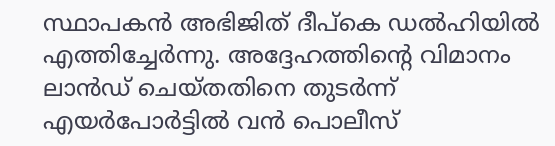സ്ഥാപകൻ അഭിജിത് ദീപ്കെ ഡൽഹിയിൽ എത്തിച്ചേർന്നു. അദ്ദേഹത്തിന്റെ വിമാനം ലാൻഡ് ചെയ്തതിനെ തുടർന്ന് എയർപോർട്ടിൽ വൻ പൊലീസ്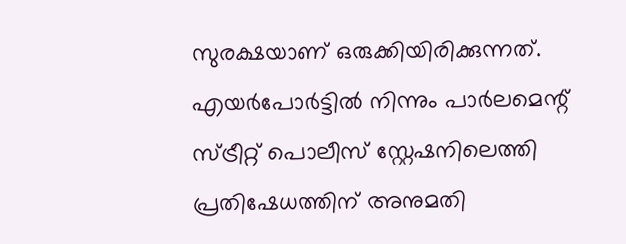സുരക്ഷയാണ് ഒരുക്കിയിരിക്കുന്നത്. എയർപോർട്ടിൽ നിന്നും പാർലമെന്റ് സ്ട്രീറ്റ് പൊലീസ് സ്റ്റേഷനിലെത്തി പ്രതിഷേധത്തിന് അനുമതി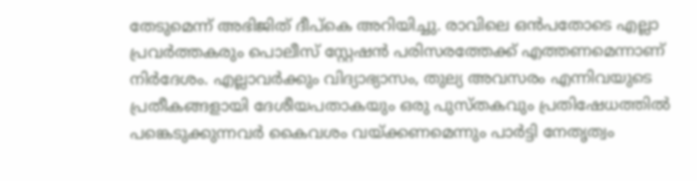തേടുമെന്ന് അഭിജിത് ദീപ്കെ അറിയിച്ചു. രാവിലെ ഒൻപതോടെ എല്ലാ പ്രവർത്തകരും പൊലീസ് സ്റ്റേഷൻ പരിസരത്തേക്ക് എത്തണമെന്നാണ് നിർദേശം. എല്ലാവർക്കും വിദ്യാഭ്യാസം, തുല്യ അവസരം എന്നിവയുടെ പ്രതീകങ്ങളായി ദേശീയപതാകയും ഒരു പുസ്തകവും പ്രതിഷേധത്തിൽ പങ്കെടുക്കുന്നവർ കൈവശം വയ്ക്കണമെന്നും പാർട്ടി നേതൃത്വം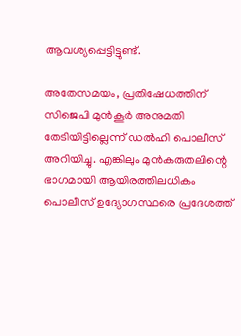ആവശ്യപ്പെട്ടിട്ടുണ്ട്.

അതേസമയം, പ്രതിഷേധത്തിന് സിജെപി മുൻകൂർ അനുമതി തേടിയിട്ടില്ലെന്ന് ഡൽഹി പൊലീസ് അറിയിച്ചു. എങ്കിലും മുൻകരുതലിന്റെ ഭാഗമായി ആയിരത്തിലധികം പൊലീസ് ഉദ്യോഗസ്ഥരെ പ്രദേശത്ത്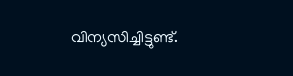വിന്യസിച്ചിട്ടുണ്ട്.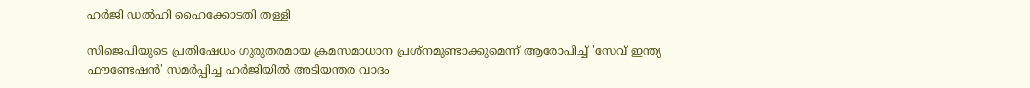ഹർജി ഡൽഹി ഹൈക്കോടതി തള്ളി

സിജെപിയുടെ പ്രതിഷേധം ഗുരുതരമായ ക്രമസമാധാന പ്രശ്നമുണ്ടാക്കുമെന്ന് ആരോപിച്ച് 'സേവ് ഇന്ത്യ ഫൗണ്ടേഷൻ' സമർപ്പിച്ച ഹർജിയിൽ അടിയന്തര വാദം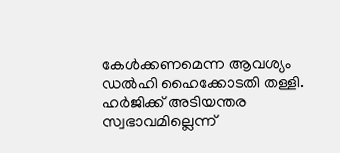കേൾക്കണമെന്ന ആവശ്യം ഡൽഹി ഹൈക്കോടതി തള്ളി. ഹർജിക്ക് അടിയന്തര സ്വഭാവമില്ലെന്ന്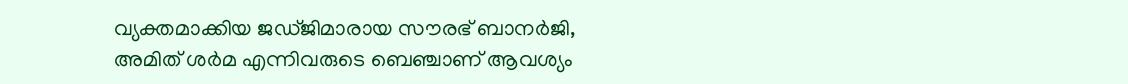വ്യക്തമാക്കിയ ജഡ്ജിമാരായ സൗരഭ് ബാനർജി, അമിത് ശർമ എന്നിവരുടെ ബെഞ്ചാണ് ആവശ്യം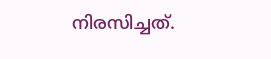നിരസിച്ചത്.